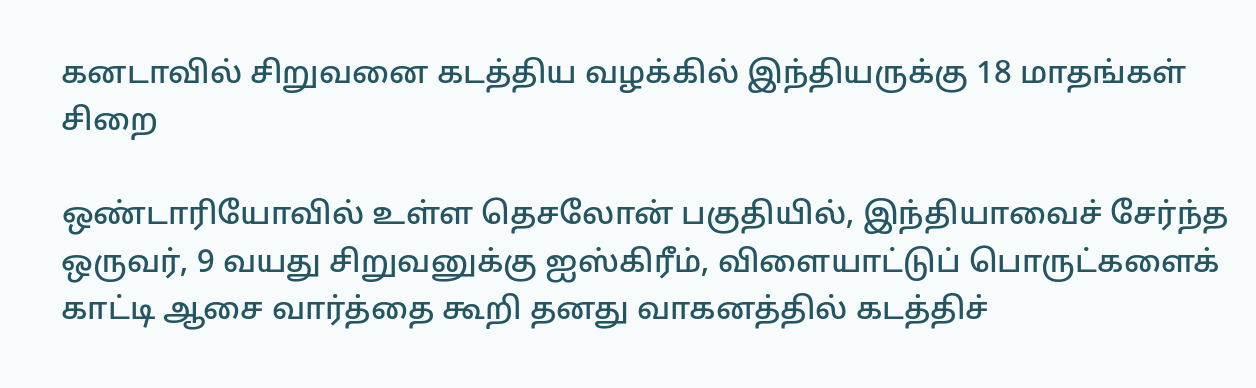கனடாவில் சிறுவனை கடத்திய வழக்கில் இந்தியருக்கு 18 மாதங்கள் சிறை

ஒண்டாரியோவில் உள்ள தெசலோன் பகுதியில், இந்தியாவைச் சேர்ந்த ஒருவர், 9 வயது சிறுவனுக்கு ஐஸ்கிரீம், விளையாட்டுப் பொருட்களைக் காட்டி ஆசை வார்த்தை கூறி தனது வாகனத்தில் கடத்திச்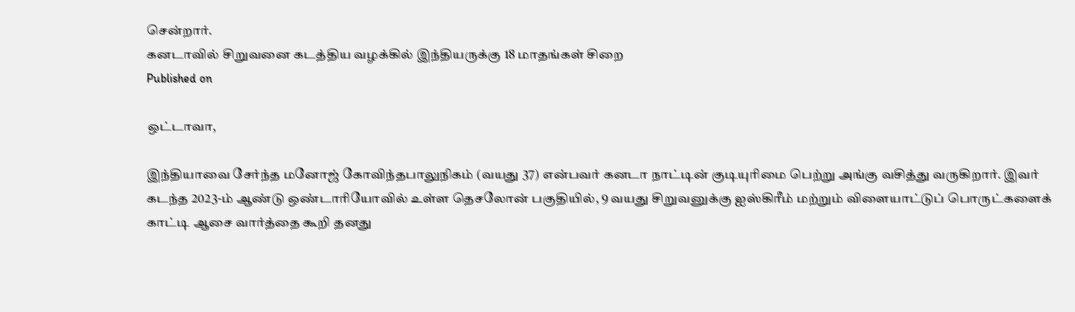சென்றார்.
கனடாவில் சிறுவனை கடத்திய வழக்கில் இந்தியருக்கு 18 மாதங்கள் சிறை
Published on

ஒட்டாவா,

இந்தியாவை சேர்ந்த மனோஜ் கோவிந்தபாலுநிகம் (வயது 37) என்பவர் கனடா நாட்டின் குடியுரிமை பெற்று அங்கு வசித்து வருகிறார். இவர் கடந்த 2023-ம் ஆண்டு ஒண்டாரியோவில் உள்ள தெசலோன் பகுதியில், 9 வயது சிறுவனுக்கு ஐஸ்கிரீம் மற்றும் விளையாட்டுப் பொருட்களைக் காட்டி ஆசை வார்த்தை கூறி தனது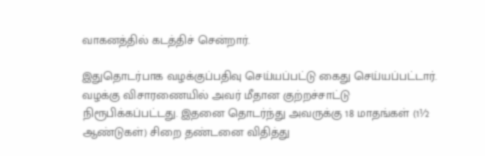வாகனத்தில் கடத்திச் சென்றார்.

இதுதொடர்பாக வழக்குப்பதிவு செய்யப்பட்டு கைது செய்யப்பட்டார். வழக்கு விசாரணையில் அவர் மீதான குற்றச்சாட்டு நிரூபிக்கப்பட்டது. இதனை தொடர்ந்து அவருக்கு 18 மாதங்கள் (1½ ஆண்டுகள்) சிறை தண்டனை விதித்து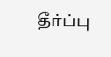தீர்ப்பு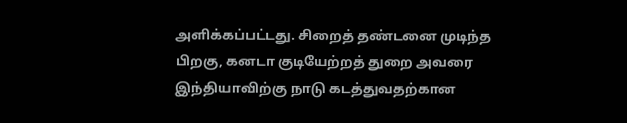அளிக்கப்பட்டது. சிறைத் தண்டனை முடிந்த பிறகு, கனடா குடியேற்றத் துறை அவரை இந்தியாவிற்கு நாடு கடத்துவதற்கான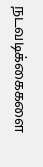நடவடிக்கைகளை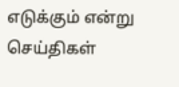எடுக்கும் என்று செய்திகள்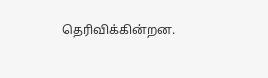தெரிவிக்கின்றன.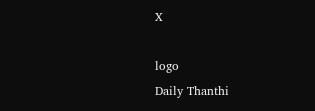X

logo
Daily Thanthi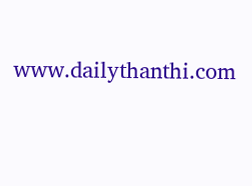www.dailythanthi.com